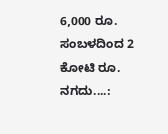6,000 ರೂ. ಸಂಬಳದಿಂದ 2 ಕೋಟಿ ರೂ. ನಗದು....: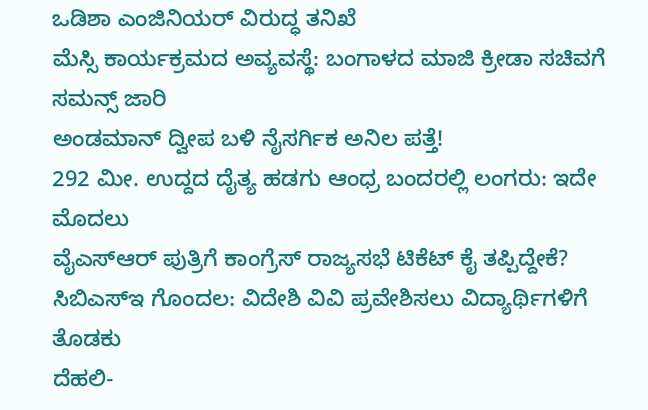ಒಡಿಶಾ ಎಂಜಿನಿಯರ್ ವಿರುದ್ಧ ತನಿಖೆ
ಮೆಸ್ಸಿ ಕಾರ್ಯಕ್ರಮದ ಅವ್ಯವಸ್ಥೆ: ಬಂಗಾಳದ ಮಾಜಿ ಕ್ರೀಡಾ ಸಚಿವಗೆ ಸಮನ್ಸ್ ಜಾರಿ
ಅಂಡಮಾನ್ ದ್ವೀಪ ಬಳಿ ನೈಸರ್ಗಿಕ ಅನಿಲ ಪತ್ತೆ!
292 ಮೀ. ಉದ್ದದ ದೈತ್ಯ ಹಡಗು ಆಂಧ್ರ ಬಂದರಲ್ಲಿ ಲಂಗರು: ಇದೇ ಮೊದಲು
ವೈಎಸ್ಆರ್ ಪುತ್ರಿಗೆ ಕಾಂಗ್ರೆಸ್ ರಾಜ್ಯಸಭೆ ಟಿಕೆಟ್ ಕೈ ತಪ್ಪಿದ್ದೇಕೆ?
ಸಿಬಿಎಸ್ಇ ಗೊಂದಲ: ವಿದೇಶಿ ವಿವಿ ಪ್ರವೇಶಿಸಲು ವಿದ್ಯಾರ್ಥಿಗಳಿಗೆ ತೊಡಕು
ದೆಹಲಿ-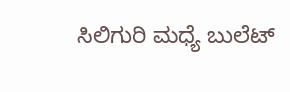ಸಿಲಿಗುರಿ ಮಧ್ಯೆ ಬುಲೆಟ್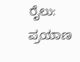ರೈಲು: ಪ್ರಯಾಣ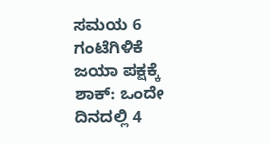ಸಮಯ 6 ಗಂಟೆಗಿಳಿಕೆ
ಜಯಾ ಪಕ್ಷಕ್ಕೆ ಶಾಕ್: ಒಂದೇ ದಿನದಲ್ಲಿ 4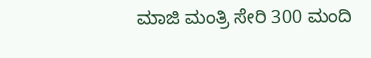ಮಾಜಿ ಮಂತ್ರಿ ಸೇರಿ 300 ಮಂದಿ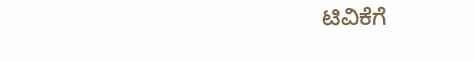ಟಿವಿಕೆಗೆ